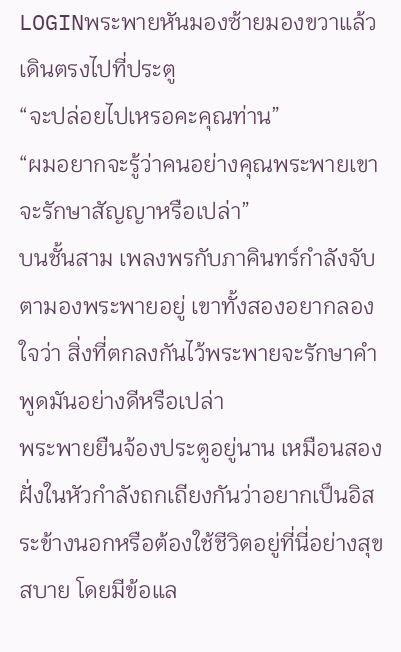LOGINพระพายหันมองซ้ายมองขวาแล้วเดินตรงไปที่ประตู
“จะปล่อยไปเหรอคะคุณท่าน”
“ผมอยากจะรู้ว่าคนอย่างคุณพระพายเขาจะรักษาสัญญาหรือเปล่า”
บนชั้นสาม เพลงพรกับภาคินทร์กำลังจับตามองพระพายอยู่ เขาทั้งสองอยากลองใจว่า สิ่งที่ตกลงกันไว้พระพายจะรักษาคำพูดมันอย่างดีหรือเปล่า
พระพายยืนจ้องประตูอยู่นาน เหมือนสองฝั่งในหัวกำลังถกเถียงกันว่าอยากเป็นอิสระข้างนอกหรือต้องใช้ชีวิตอยู่ที่นี่อย่างสุขสบาย โดยมีข้อแล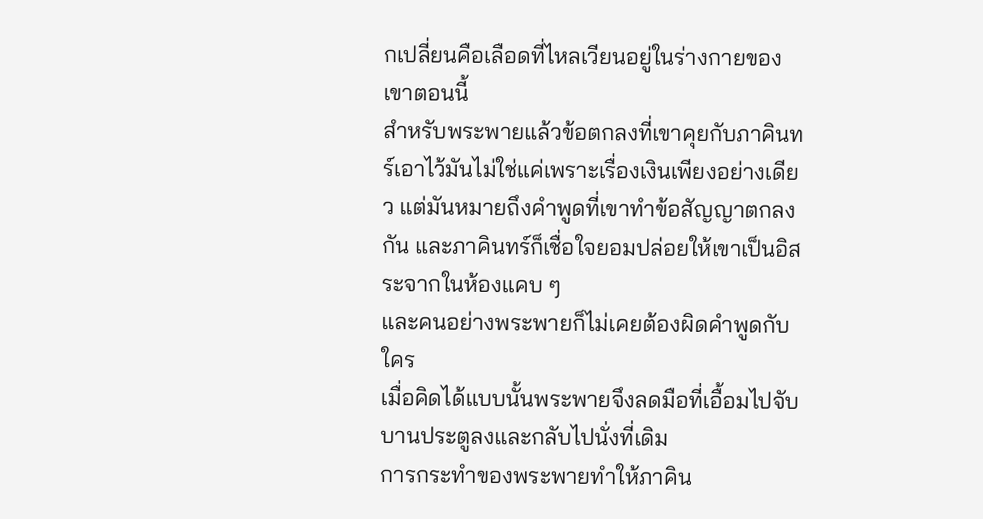กเปลี่ยนคือเลือดที่ไหลเวียนอยู่ในร่างกายของเขาตอนนี้
สำหรับพระพายแล้วข้อตกลงที่เขาคุยกับภาคินทร์เอาไว้มันไม่ใช่แค่เพราะเรื่องเงินเพียงอย่างเดียว แต่มันหมายถึงคำพูดที่เขาทำข้อสัญญาตกลงกัน และภาคินทร์ก็เชื่อใจยอมปล่อยให้เขาเป็นอิสระจากในห้องแคบ ๆ
และคนอย่างพระพายก็ไม่เคยต้องผิดคำพูดกับใคร
เมื่อคิดได้แบบนั้นพระพายจึงลดมือที่เอื้อมไปจับบานประตูลงและกลับไปนั่งที่เดิม
การกระทำของพระพายทำให้ภาคิน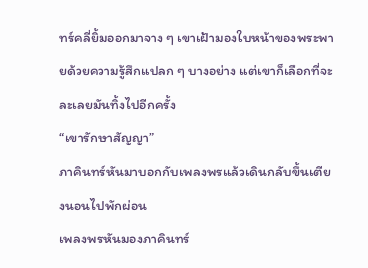ทร์คลี่ยิ้มออกมาจาง ๆ เขาเฝ้ามองใบหน้าของพระพายด้วยความรู้สึกแปลก ๆ บางอย่าง แต่เขาก็เลือกที่จะละเลยมันทิ้งไปอีกครั้ง
“เขารักษาสัญญา”
ภาคินทร์หันมาบอกกับเพลงพรแล้วเดินกลับขึ้นเตียงนอนไปพักผ่อน
เพลงพรหันมองภาคินทร์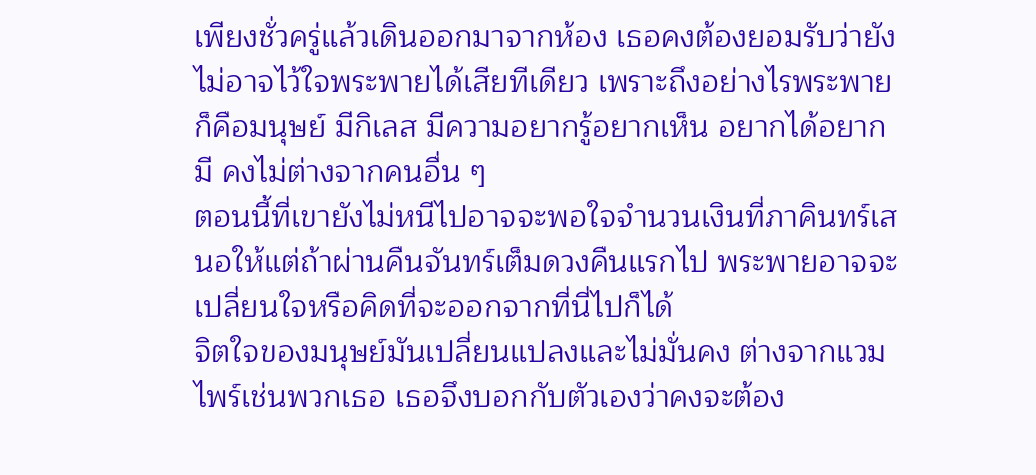เพียงชั่วครู่แล้วเดินออกมาจากห้อง เธอคงต้องยอมรับว่ายังไม่อาจไว้ใจพระพายได้เสียทีเดียว เพราะถึงอย่างไรพระพายก็คือมนุษย์ มีกิเลส มีความอยากรู้อยากเห็น อยากได้อยากมี คงไม่ต่างจากคนอื่น ๆ
ตอนนี้ที่เขายังไม่หนีไปอาจจะพอใจจำนวนเงินที่ภาคินทร์เสนอให้แต่ถ้าผ่านคืนจันทร์เต็มดวงคืนแรกไป พระพายอาจจะเปลี่ยนใจหรือคิดที่จะออกจากที่นี่ไปก็ได้
จิตใจของมนุษย์มันเปลี่ยนแปลงและไม่มั่นคง ต่างจากแวมไพร์เช่นพวกเธอ เธอจึงบอกกับตัวเองว่าคงจะต้อง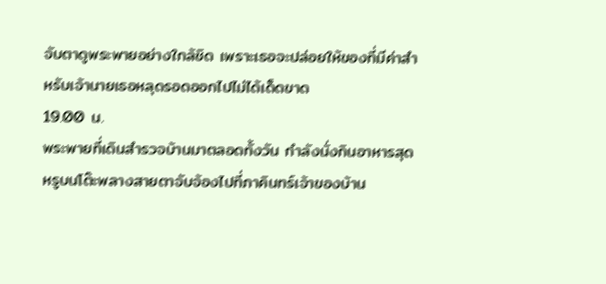จับตาดูพระพายอย่างใกล้ชิด เพราะเธอจะปล่อยให้ของที่มีค่าสำหรับเจ้านายเธอหลุดรอดออกไปไม่ได้เด็ดขาด
19.00 น.
พระพายที่เดินสำรวจบ้านมาตลอดทั้งวัน กำลังนั่งกินอาหารสุดหรูบนโต๊ะพลางสายตาจับจ้องไปที่ภาคินทร์เจ้าของบ้าน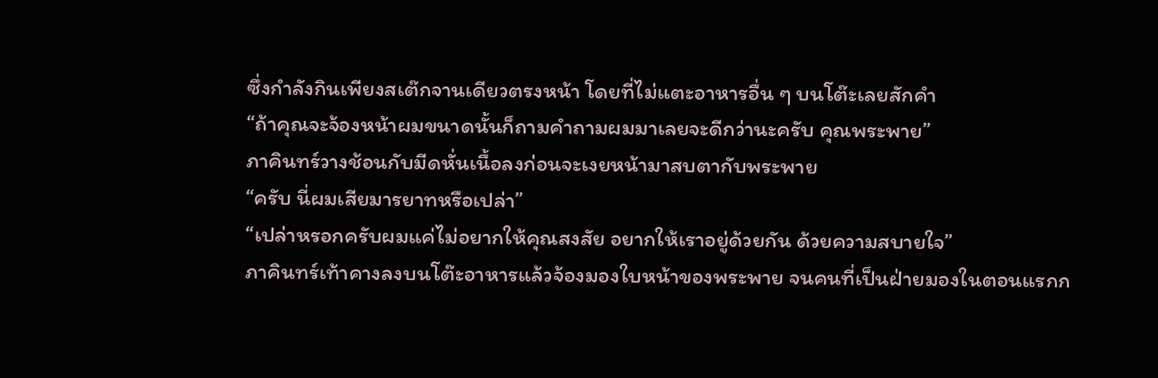ซึ่งกำลังกินเพียงสเต๊กจานเดียวตรงหน้า โดยที่ไม่แตะอาหารอื่น ๆ บนโต๊ะเลยสักคำ
“ถ้าคุณจะจ้องหน้าผมขนาดนั้นก็ถามคำถามผมมาเลยจะดีกว่านะครับ คุณพระพาย”
ภาคินทร์วางช้อนกับมีดหั่นเนื้อลงก่อนจะเงยหน้ามาสบตากับพระพาย
“ครับ นี่ผมเสียมารยาทหรือเปล่า”
“เปล่าหรอกครับผมแค่ไม่อยากให้คุณสงสัย อยากให้เราอยู่ด้วยกัน ด้วยความสบายใจ”
ภาคินทร์เท้าคางลงบนโต๊ะอาหารแล้วจ้องมองใบหน้าของพระพาย จนคนที่เป็นฝ่ายมองในตอนแรกก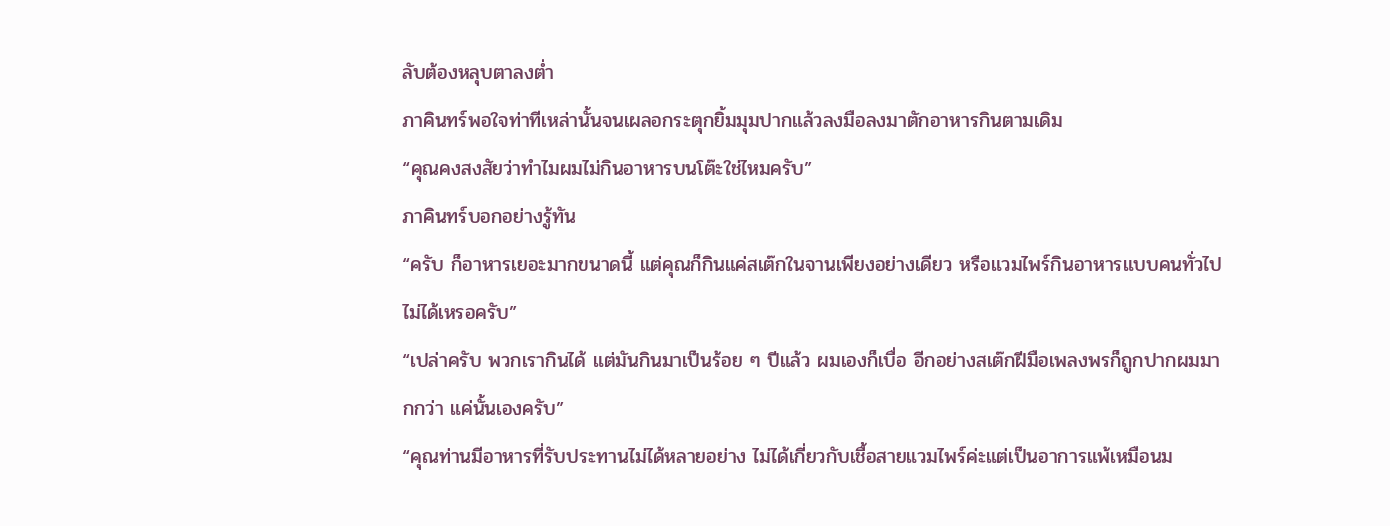ลับต้องหลุบตาลงต่ำ
ภาคินทร์พอใจท่าทีเหล่านั้นจนเผลอกระตุกยิ้มมุมปากแล้วลงมือลงมาตักอาหารกินตามเดิม
“คุณคงสงสัยว่าทำไมผมไม่กินอาหารบนโต๊ะใช่ไหมครับ”
ภาคินทร์บอกอย่างรู้ทัน
“ครับ ก็อาหารเยอะมากขนาดนี้ แต่คุณก็กินแค่สเต๊กในจานเพียงอย่างเดียว หรือแวมไพร์กินอาหารแบบคนทั่วไปไม่ได้เหรอครับ”
“เปล่าครับ พวกเรากินได้ แต่มันกินมาเป็นร้อย ๆ ปีแล้ว ผมเองก็เบื่อ อีกอย่างสเต๊กฝีมือเพลงพรก็ถูกปากผมมากกว่า แค่นั้นเองครับ”
“คุณท่านมีอาหารที่รับประทานไม่ได้หลายอย่าง ไม่ได้เกี่ยวกับเชื้อสายแวมไพร์ค่ะแต่เป็นอาการแพ้เหมือนม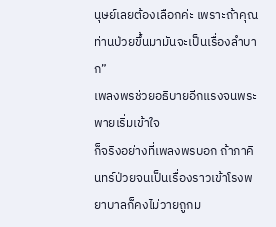นุษย์เลยต้องเลือกค่ะ เพราะถ้าคุณท่านป่วยขึ้นมามันจะเป็นเรื่องลำบาก”
เพลงพรช่วยอธิบายอีกแรงจนพระพายเริ่มเข้าใจ
ก็จริงอย่างที่เพลงพรบอก ถ้าภาคินทร์ป่วยจนเป็นเรื่องราวเข้าโรงพยาบาลก็คงไม่วายถูกม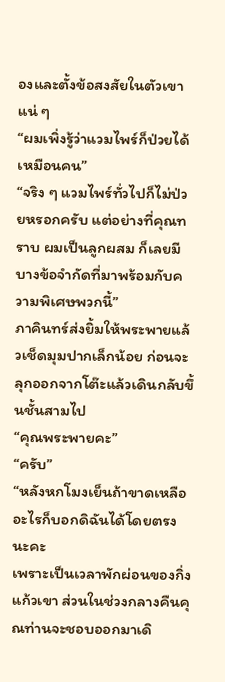องและตั้งข้อสงสัยในตัวเขาแน่ ๆ
“ผมเพิ่งรู้ว่าแวมไพร์ก็ป่วยได้เหมือนคน”
“จริง ๆ แวมไพร์ทั่วไปก็ไม่ป่วยหรอกครับ แต่อย่างที่คุณทราบ ผมเป็นลูกผสม ก็เลยมีบางข้อจำกัดที่มาพร้อมกับความพิเศษพวกนี้”
ภาคินทร์ส่งยิ้มให้พระพายแล้วเช็ดมุมปากเล็กน้อย ก่อนจะลุกออกจากโต๊ะแล้วเดินกลับขึ้นชั้นสามไป
“คุณพระพายคะ”
“ครับ”
“หลังหกโมงเย็นถ้าขาดเหลืออะไรก็บอกดิฉันได้โดยตรงนะคะ
เพราะเป็นเวลาพักผ่อนของกิ่งแก้วเขา ส่วนในช่วงกลางคืนคุณท่านจะชอบออกมาเดิ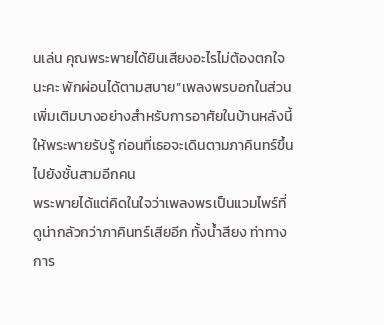นเล่น คุณพระพายได้ยินเสียงอะไรไม่ต้องตกใจนะคะ พักผ่อนได้ตามสบาย”เพลงพรบอกในส่วนเพิ่มเติมบางอย่างสำหรับการอาศัยในบ้านหลังนี้ให้พระพายรับรู้ ก่อนที่เธอจะเดินตามภาคินทร์ขึ้นไปยังชั้นสามอีกคน
พระพายได้แต่คิดในใจว่าเพลงพรเป็นแวมไพร์ที่ดูน่ากลัวกว่าภาคินทร์เสียอีก ทั้งน้ำสียง ท่าทางการ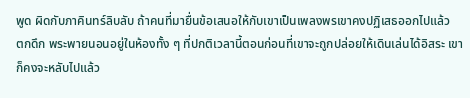พูด ผิดกับภาคินทร์ลิบลับ ถ้าคนที่มายื่นข้อเสนอให้กับเขาเป็นเพลงพรเขาคงปฏิเสธออกไปแล้ว
ตกดึก พระพายนอนอยู่ในห้องทั้ง ๆ ที่ปกติเวลานี้ตอนก่อนที่เขาจะถูกปล่อยให้เดินเล่นได้อิสระ เขาก็คงจะหลับไปแล้ว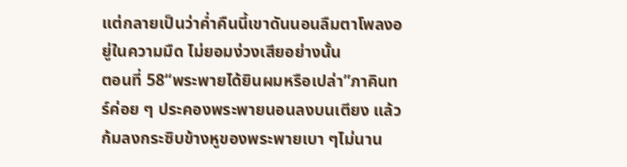แต่กลายเป็นว่าค่ำคืนนี้เขาดันนอนลืมตาโพลงอยู่ในความมืด ไม่ยอมง่วงเสียอย่างนั้น
ตอนที่ 58“พระพายได้ยินผมหรือเปล่า”ภาคินทร์ค่อย ๆ ประคองพระพายนอนลงบนเตียง แล้วก้มลงกระซิบข้างหูของพระพายเบา ๆไม่นาน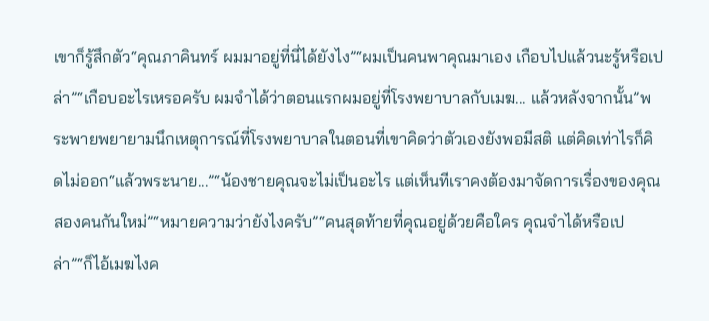เขาก็รู้สึกตัว“คุณภาคินทร์ ผมมาอยู่ที่นี่ได้ยังไง”“ผมเป็นคนพาคุณมาเอง เกือบไปแล้วนะรู้หรือเปล่า”“เกือบอะไรเหรอครับ ผมจำได้ว่าตอนแรกผมอยู่ที่โรงพยาบาลกับเมฆ... แล้วหลังจากนั้น”พระพายพยายามนึกเหตุการณ์ที่โรงพยาบาลในตอนที่เขาคิดว่าตัวเองยังพอมีสติ แต่คิดเท่าไรก็คิดไม่ออก“แล้วพระนาย...”“น้องชายคุณจะไม่เป็นอะไร แต่เห็นทีเราคงต้องมาจัดการเรื่องของคุณสองคนกันใหม่”“หมายความว่ายังไงครับ”“คนสุดท้ายที่คุณอยู่ด้วยคือใคร คุณจำได้หรือเปล่า”“ก็ไอ้เมฆไงค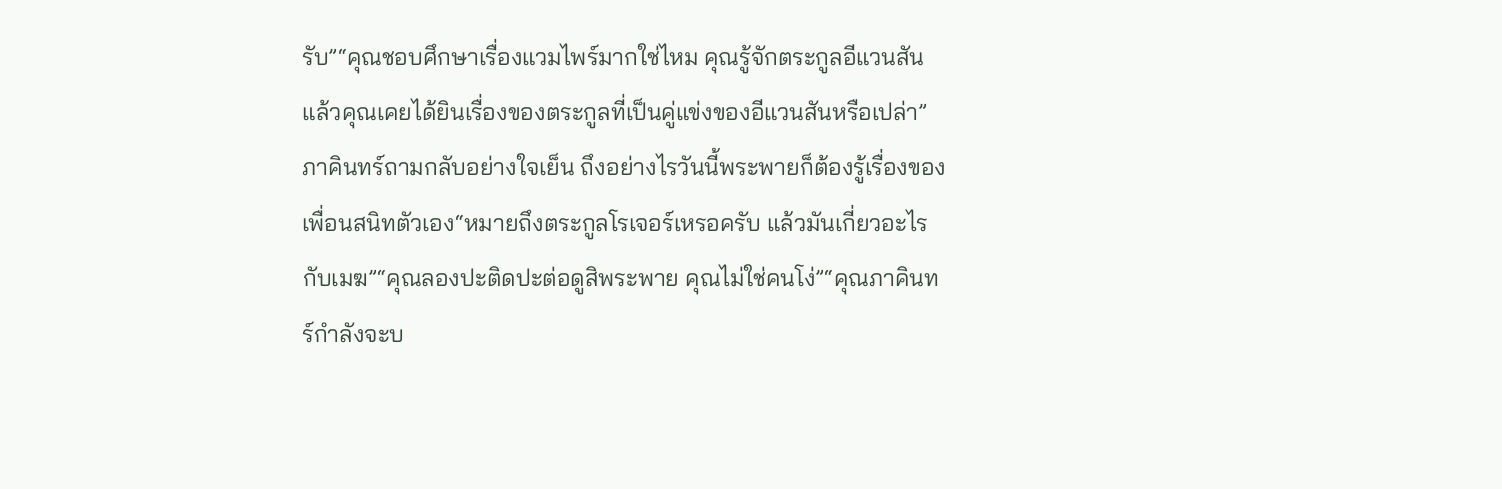รับ”“คุณชอบศึกษาเรื่องแวมไพร์มากใช่ไหม คุณรู้จักตระกูลอีแวนสัน แล้วคุณเคยได้ยินเรื่องของตระกูลที่เป็นคู่แข่งของอีแวนสันหรือเปล่า”ภาคินทร์ถามกลับอย่างใจเย็น ถึงอย่างไรวันนี้พระพายก็ต้องรู้เรื่องของเพื่อนสนิทตัวเอง“หมายถึงตระกูลโรเจอร์เหรอครับ แล้วมันเกี่ยวอะไรกับเมฆ”“คุณลองปะติดปะต่อดูสิพระพาย คุณไม่ใช่คนโง่”“คุณภาคินทร์กำลังจะบ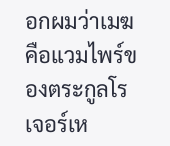อกผมว่าเมฆคือแวมไพร์ของตระกูลโรเจอร์เห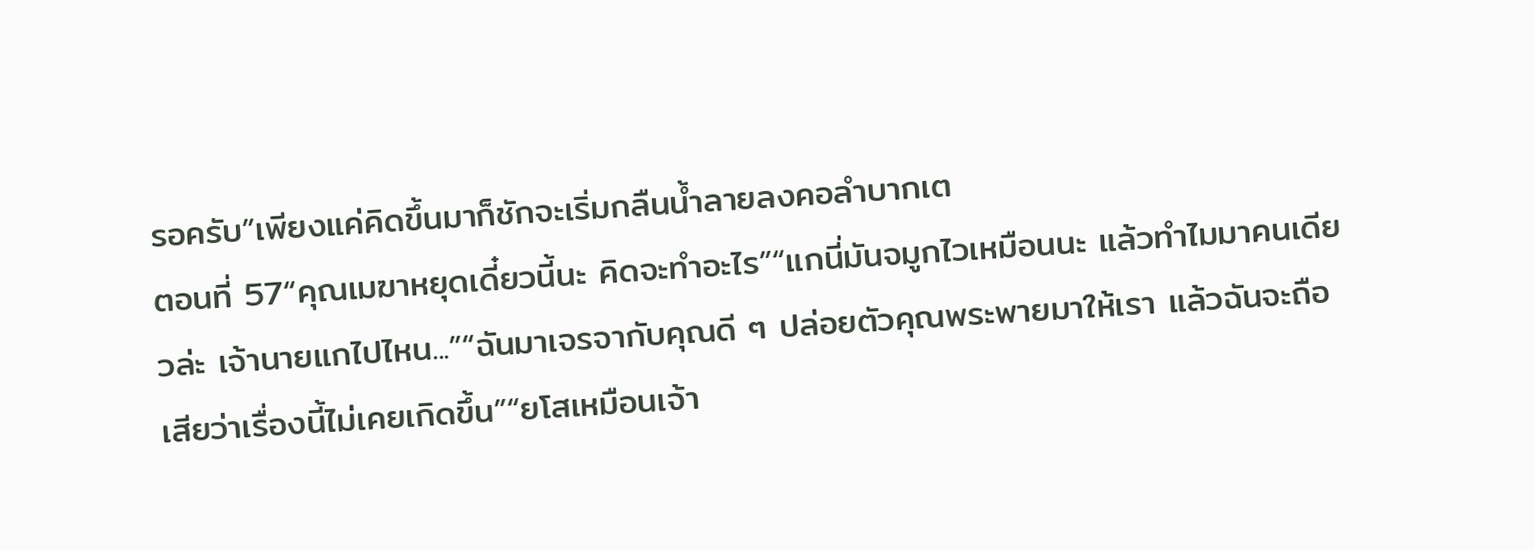รอครับ”เพียงแค่คิดขึ้นมาก็ชักจะเริ่มกลืนน้ำลายลงคอลำบากเต
ตอนที่ 57“คุณเมฆาหยุดเดี๋ยวนี้นะ คิดจะทำอะไร”“แกนี่มันจมูกไวเหมือนนะ แล้วทำไมมาคนเดียวล่ะ เจ้านายแกไปไหน...”“ฉันมาเจรจากับคุณดี ๆ ปล่อยตัวคุณพระพายมาให้เรา แล้วฉันจะถือเสียว่าเรื่องนี้ไม่เคยเกิดขึ้น”“ยโสเหมือนเจ้า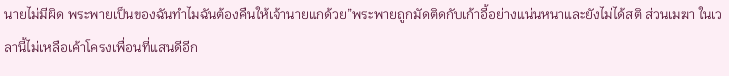นายไม่มีผิด พระพายเป็นของฉันทำไมฉันต้องคืนให้เจ้านายแกด้วย”พระพายถูกมัดติดกับเก้าอี้อย่างแน่นหนาและยังไม่ได้สติ ส่วนเมฆา ในเวลานี้ไม่เหลือเค้าโครงเพื่อนที่แสนดีอีก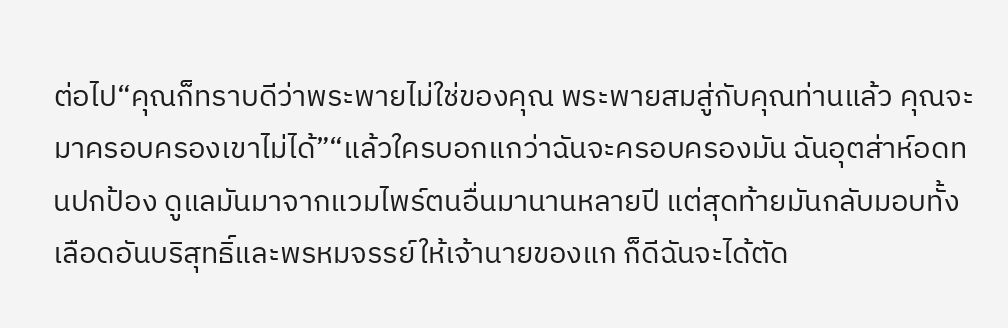ต่อไป“คุณก็ทราบดีว่าพระพายไม่ใช่ของคุณ พระพายสมสู่กับคุณท่านแล้ว คุณจะมาครอบครองเขาไม่ได้”“แล้วใครบอกแกว่าฉันจะครอบครองมัน ฉันอุตส่าห์อดทนปกป้อง ดูแลมันมาจากแวมไพร์ตนอื่นมานานหลายปี แต่สุดท้ายมันกลับมอบทั้งเลือดอันบริสุทธิ์และพรหมจรรย์ให้เจ้านายของแก ก็ดีฉันจะได้ตัด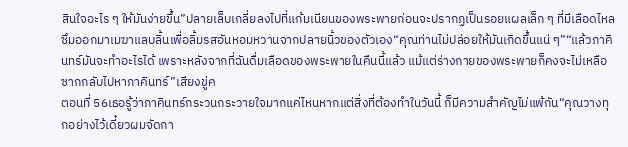สินใจอะไร ๆ ให้มันง่ายขึ้น”ปลายเล็บเกลี่ยลงไปที่แก้มเนียนของพระพายก่อนจะปรากฏเป็นรอยแผลเล็ก ๆ ที่มีเลือดไหลซึมออกมาเมฆาแลบลิ้นเพื่อลิ้มรสอันหอมหวานจากปลายนิ้วของตัวเอง“คุณท่านไม่ปล่อยให้มันเกิดขึ้นแน่ ๆ”“แล้วภาคินทร์มันจะทำอะไรได้ เพราะหลังจากที่ฉันดื่มเลือดของพระพายในคืนนี้แล้ว แม้แต่ร่างกายของพระพายก็คงจะไม่เหลือซากกลับไปหาภาคินทร์”เสียงขู่ค
ตอนที่ 56เธอรู้ว่าภาคินทร์กระวนกระวายใจมากแค่ไหนหากแต่สิ่งที่ต้องทำในวันนี้ ก็มีความสำคัญไม่แพ้กัน“คุณวางทุกอย่างไว้เดี๋ยวผมจัดกา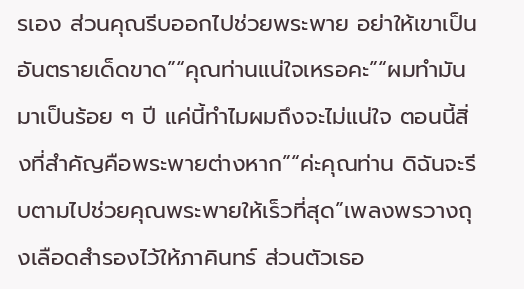รเอง ส่วนคุณรีบออกไปช่วยพระพาย อย่าให้เขาเป็นอันตรายเด็ดขาด”“คุณท่านแน่ใจเหรอคะ”“ผมทำมันมาเป็นร้อย ๆ ปี แค่นี้ทำไมผมถึงจะไม่แน่ใจ ตอนนี้สิ่งที่สำคัญคือพระพายต่างหาก”“ค่ะคุณท่าน ดิฉันจะรีบตามไปช่วยคุณพระพายให้เร็วที่สุด”เพลงพรวางถุงเลือดสำรองไว้ให้ภาคินทร์ ส่วนตัวเธอ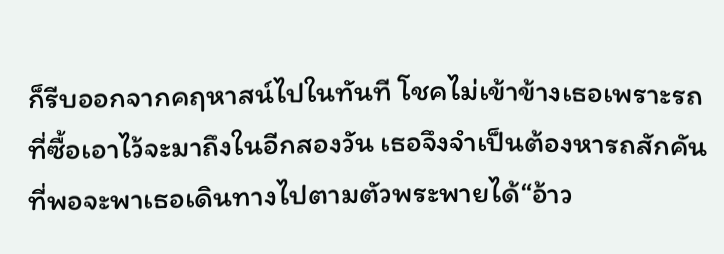ก็รีบออกจากคฤหาสน์ไปในทันที โชคไม่เข้าข้างเธอเพราะรถที่ซื้อเอาไว้จะมาถึงในอีกสองวัน เธอจึงจำเป็นต้องหารถสักคันที่พอจะพาเธอเดินทางไปตามตัวพระพายได้“อ้าว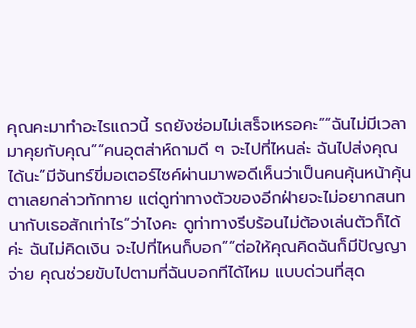คุณคะมาทำอะไรแถวนี้ รถยังซ่อมไม่เสร็จเหรอคะ”“ฉันไม่มีเวลามาคุยกับคุณ”“คนอุตส่าห์ถามดี ๆ จะไปที่ไหนล่ะ ฉันไปส่งคุณได้นะ”มีจันทร์ขี่มอเตอร์ไซค์ผ่านมาพอดีเห็นว่าเป็นคนคุ้นหน้าคุ้นตาเลยกล่าวทักทาย แต่ดูท่าทางตัวของอีกฝ่ายจะไม่อยากสนทนากับเธอสักเท่าไร“ว่าไงคะ ดูท่าทางรีบร้อนไม่ต้องเล่นตัวก็ได้ค่ะ ฉันไม่คิดเงิน จะไปที่ไหนก็บอก”“ต่อให้คุณคิดฉันก็มีปัญญาจ่าย คุณช่วยขับไปตามที่ฉันบอกทีได้ไหม แบบด่วนที่สุด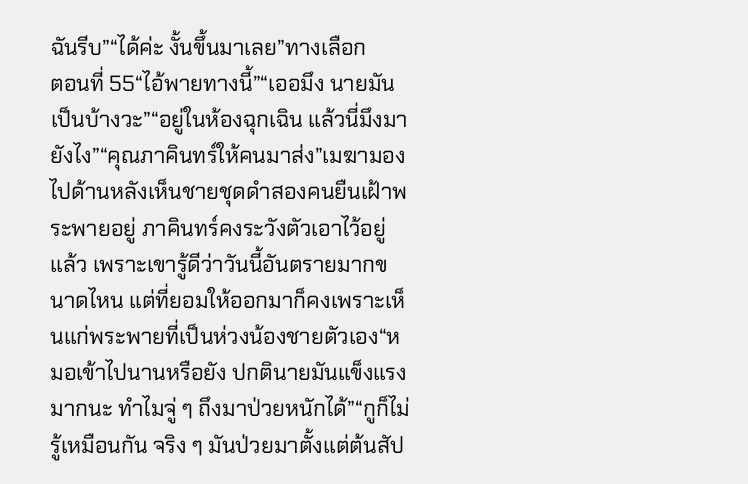ฉันรีบ”“ได้ค่ะ งั้นขึ้นมาเลย”ทางเลือก
ตอนที่ 55“ไอ้พายทางนี้”“เออมึง นายมันเป็นบ้างวะ”“อยู่ในห้องฉุกเฉิน แล้วนี่มึงมายังไง”“คุณภาคินทร์ให้คนมาส่ง”เมฆามองไปด้านหลังเห็นชายชุดดำสองคนยืนเฝ้าพระพายอยู่ ภาคินทร์คงระวังตัวเอาไว้อยู่แล้ว เพราะเขารู้ดีว่าวันนี้อันตรายมากขนาดไหน แต่ที่ยอมให้ออกมาก็คงเพราะเห็นแก่พระพายที่เป็นห่วงน้องชายตัวเอง“หมอเข้าไปนานหรือยัง ปกตินายมันแข็งแรงมากนะ ทำไมจู่ ๆ ถึงมาป่วยหนักได้”“กูก็ไม่รู้เหมือนกัน จริง ๆ มันป่วยมาตั้งแต่ต้นสัป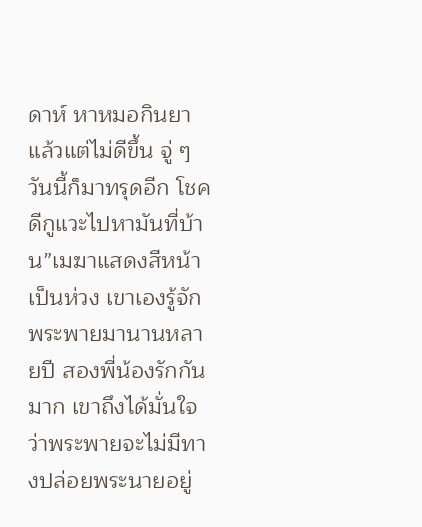ดาห์ หาหมอกินยาแล้วแต่ไม่ดีขึ้น จู่ ๆ วันนี้ก็มาทรุดอีก โชคดีกูแวะไปหามันที่บ้าน”เมฆาแสดงสีหน้าเป็นห่วง เขาเองรู้จักพระพายมานานหลายปี สองพี่น้องรักกันมาก เขาถึงได้มั่นใจว่าพระพายจะไม่มีทางปล่อยพระนายอยู่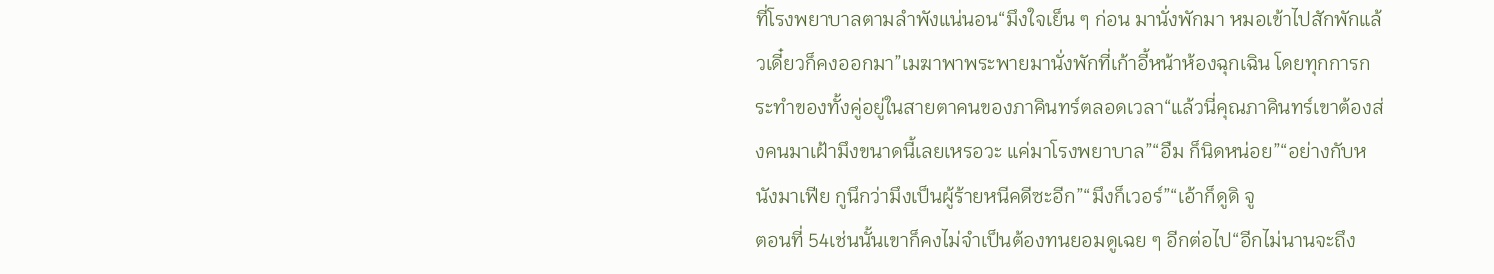ที่โรงพยาบาลตามลำพังแน่นอน“มึงใจเย็น ๆ ก่อน มานั่งพักมา หมอเข้าไปสักพักแล้วเดี๋ยวก็คงออกมา”เมฆาพาพระพายมานั่งพักที่เก้าอี้หน้าห้องฉุกเฉิน โดยทุกการกระทำของทั้งคู่อยู่ในสายตาคนของภาคินทร์ตลอดเวลา“แล้วนี่คุณภาคินทร์เขาต้องส่งคนมาเฝ้ามึงขนาดนี้เลยเหรอวะ แค่มาโรงพยาบาล”“อืม ก็นิดหน่อย”“อย่างกับหนังมาเฟีย กูนึกว่ามึงเป็นผู้ร้ายหนีคดีซะอีก”“มึงก็เวอร์”“เอ้าก็ดูดิ จู
ตอนที่ 54เช่นนั้นเขาก็คงไม่จำเป็นต้องทนยอมดูเฉย ๆ อีกต่อไป“อีกไม่นานจะถึง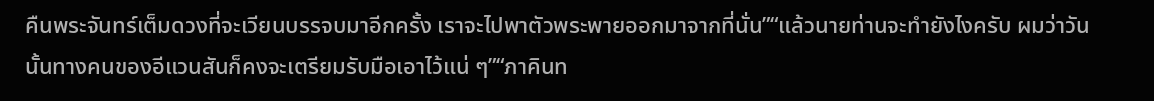คืนพระจันทร์เต็มดวงที่จะเวียนบรรจบมาอีกครั้ง เราจะไปพาตัวพระพายออกมาจากที่นั่น”“แล้วนายท่านจะทำยังไงครับ ผมว่าวันนั้นทางคนของอีแวนสันก็คงจะเตรียมรับมือเอาไว้แน่ ๆ”“ภาคินท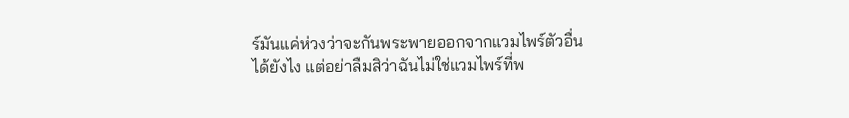ร์มันแค่ห่วงว่าจะกันพระพายออกจากแวมไพร์ตัวอื่นได้ยังไง แต่อย่าลืมสิว่าฉันไม่ใช่แวมไพร์ที่พ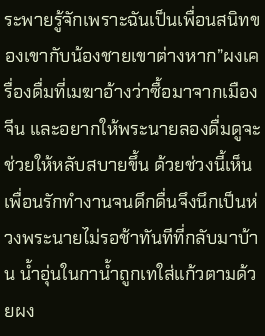ระพายรู้จักเพราะฉันเป็นเพื่อนสนิทของเขากับน้องชายเขาต่างหาก”ผงเครื่องดื่มที่เมฆาอ้างว่าซื้อมาจากเมืองจีน และอยากให้พระนายลองดื่มดูจะช่วยให้หลับสบายขึ้น ด้วยช่วงนี้เห็นเพื่อนรักทำงานจนดึกดื่นจึงนึกเป็นห่วงพระนายไม่รอช้าทันทีที่กลับมาบ้าน น้ำอุ่นในกาน้ำถูกเทใส่แก้วตามด้วยผง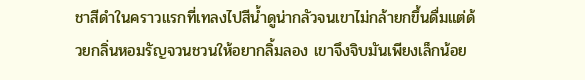ชาสีดำในคราวแรกที่เทลงไปสีน้ำดูน่ากลัวจนเขาไม่กล้ายกขึ้นดื่มแต่ด้วยกลิ่นหอมรัญจวนชวนให้อยากลิ้มลอง เขาจึงจิบมันเพียงเล็กน้อย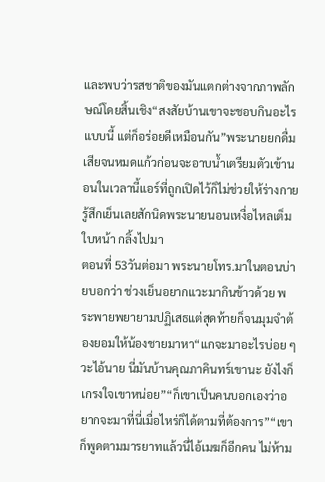และพบว่ารสชาติของมันแตกต่างจากภาพลักษณ์โดยสิ้นเชิง“สงสัยบ้านเขาจะชอบกินอะไรแบบนี้ แต่ก็อร่อยดีเหมือนกัน”พระนายยกดื่มเสียจนหมดแก้วก่อนจะอาบน้ำเตรียมตัวเข้านอนในเวลานี้แอร์ที่ถูกเปิดไว้ก็ไม่ช่วยให้ร่างกายรู้สึกเย็นเลยสักนิดพระนายนอนเหงื่อไหลเต็มใบหน้า กลิ้งไปมา
ตอนที่ 53วันต่อมา พระนายโทร.มาในตอนบ่ายบอกว่า ช่วงเย็นอยากแวะมากินข้าวด้วย พระพายพยายามปฏิเสธแต่สุดท้ายก็จนมุมจำต้องยอมให้น้องชายมาหา“แกจะมาอะไรบ่อย ๆ วะไอ้นาย นี่มันบ้านคุณภาคินทร์เขานะ ยังไงก็เกรงใจเขาหน่อย”“ก็เขาเป็นคนบอกเองว่าอยากจะมาที่นี่เมื่อไหร่ก็ได้ตามที่ต้องการ”“เขาก็พูดตามมารยาทแล้วนี่ไอ้เมฆก็อีกคน ไม่ห้าม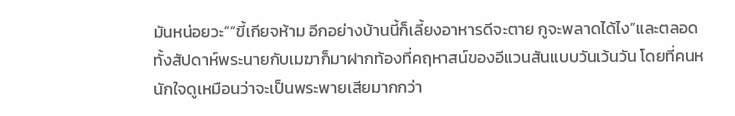มันหน่อยวะ”“ขี้เกียจห้าม อีกอย่างบ้านนี้ก็เลี้ยงอาหารดีจะตาย กูจะพลาดได้ไง”และตลอดทั้งสัปดาห์พระนายกับเมฆาก็มาฝากท้องที่คฤหาสน์ของอีแวนสันแบบวันเว้นวัน โดยที่คนหนักใจดูเหมือนว่าจะเป็นพระพายเสียมากกว่า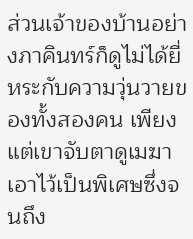ส่วนเจ้าของบ้านอย่างภาคินทร์ก็ดูไม่ได้ยี่หระกับความวุ่นวายของทั้งสองคน เพียงแต่เขาจับตาดูเมฆาเอาไว้เป็นพิเศษซึ่งจนถึง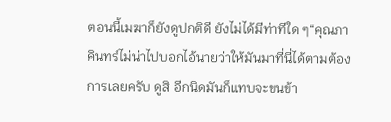ตอนนี้เมฆาก็ยังดูปกติดี ยังไม่ได้มีท่าทีใด ๆ“คุณภาคินทร์ไม่น่าไปบอกไอ้นายว่าให้มันมาที่นี่ได้ตามต้องการเลยครับ ดูสิ อีกนิดมันก็แทบจะขนข้า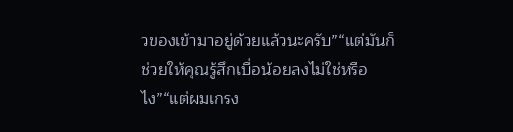วของเข้ามาอยู่ด้วยแล้วนะครับ”“แต่มันก็ช่วยให้คุณรู้สึกเบื่อน้อยลงไม่ใช่หรือไง”“แต่ผมเกรง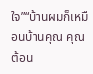ใจ”“บ้านผมก็เหมือนบ้านคุณ คุณต้อน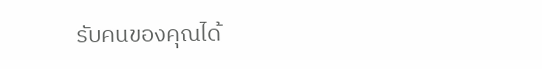รับคนของคุณได้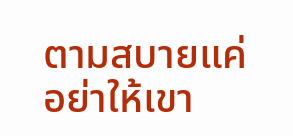ตามสบายแค่อย่าให้เขา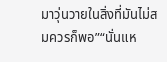มาวุ่นวายในสิ่งที่มันไม่สมควรก็พอ”“นั่นแห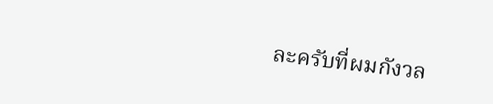ละครับที่ผมกังวล